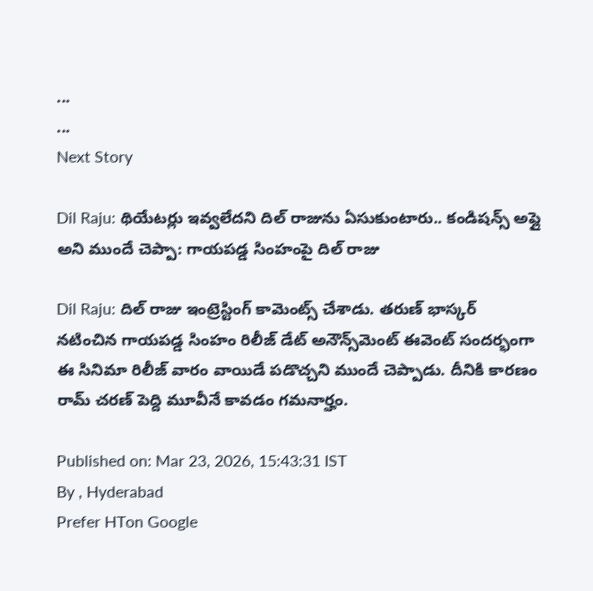...
...
Next Story

Dil Raju: థియేటర్లు ఇవ్వలేదని దిల్ రాజును ఏసుకుంటారు.. కండిషన్స్ అప్లై అని ముందే చెప్పా: గాయపడ్డ సింహంపై దిల్ రాజు

Dil Raju: దిల్ రాజు ఇంట్రెస్టింగ్ కామెంట్స్ చేశాడు. తరుణ్ భాస్కర్ నటించిన గాయపడ్డ సింహం రిలీజ్ డేట్ అనౌన్స్‌మెంట్ ఈవెంట్ సందర్భంగా ఈ సినిమా రిలీజ్ వారం వాయిడే పడొచ్చని ముందే చెప్పాడు. దీనికి కారణం రామ్ చరణ్ పెద్ది మూవీనే కావడం గమనార్హం.

Published on: Mar 23, 2026, 15:43:31 IST
By , Hyderabad
Prefer HTon Google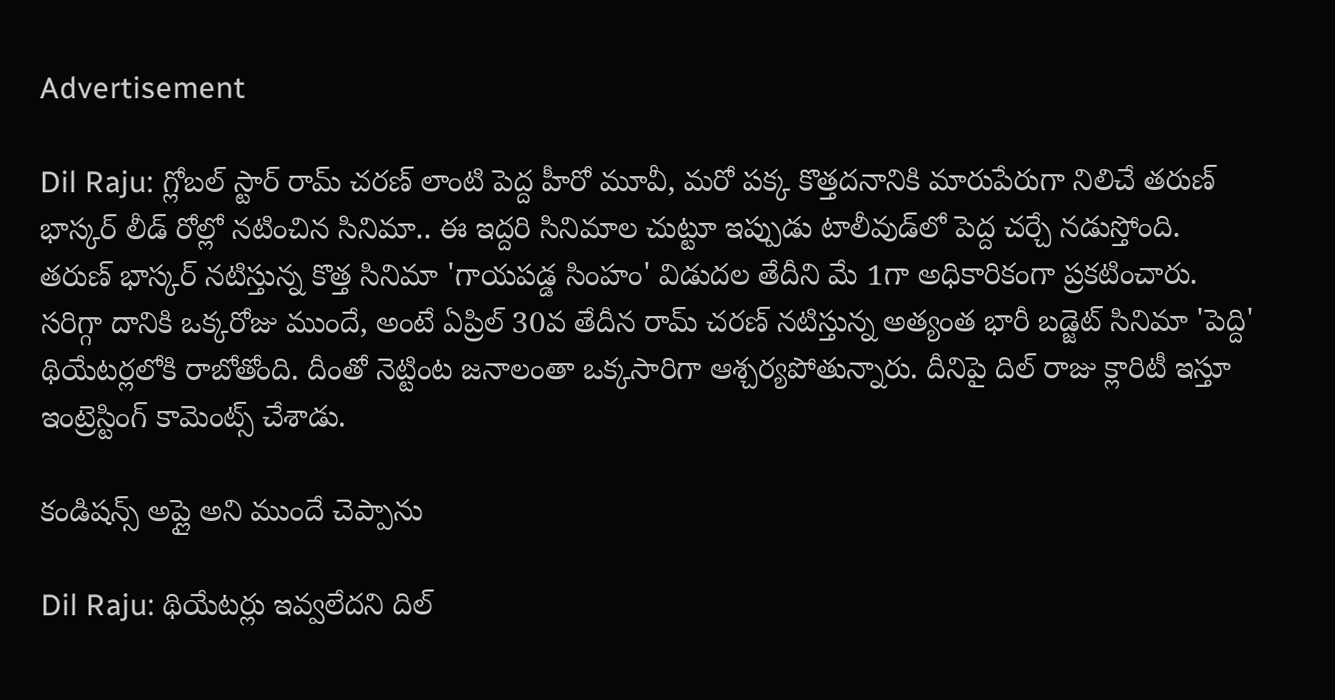Advertisement

Dil Raju: గ్లోబల్ స్టార్ రామ్ చరణ్ లాంటి పెద్ద హీరో మూవీ, మరో పక్క కొత్తదనానికి మారుపేరుగా నిలిచే తరుణ్ భాస్కర్ లీడ్ రోల్లో నటించిన సినిమా.. ఈ ఇద్దరి సినిమాల చుట్టూ ఇప్పుడు టాలీవుడ్‌లో పెద్ద చర్చే నడుస్తోంది. తరుణ్ భాస్కర్ నటిస్తున్న కొత్త సినిమా 'గాయపడ్డ సింహం' విడుదల తేదీని మే 1గా అధికారికంగా ప్రకటించారు. సరిగ్గా దానికి ఒక్కరోజు ముందే, అంటే ఏప్రిల్ 30వ తేదీన రామ్ చరణ్ నటిస్తున్న అత్యంత భారీ బడ్జెట్ సినిమా 'పెద్ది' థియేటర్లలోకి రాబోతోంది. దీంతో నెట్టింట జనాలంతా ఒక్కసారిగా ఆశ్చర్యపోతున్నారు. దీనిపై దిల్ రాజు క్లారిటీ ఇస్తూ ఇంట్రెస్టింగ్ కామెంట్స్ చేశాడు.

కండిషన్స్ అప్లై అని ముందే చెప్పాను

Dil Raju: థియేటర్లు ఇవ్వలేదని దిల్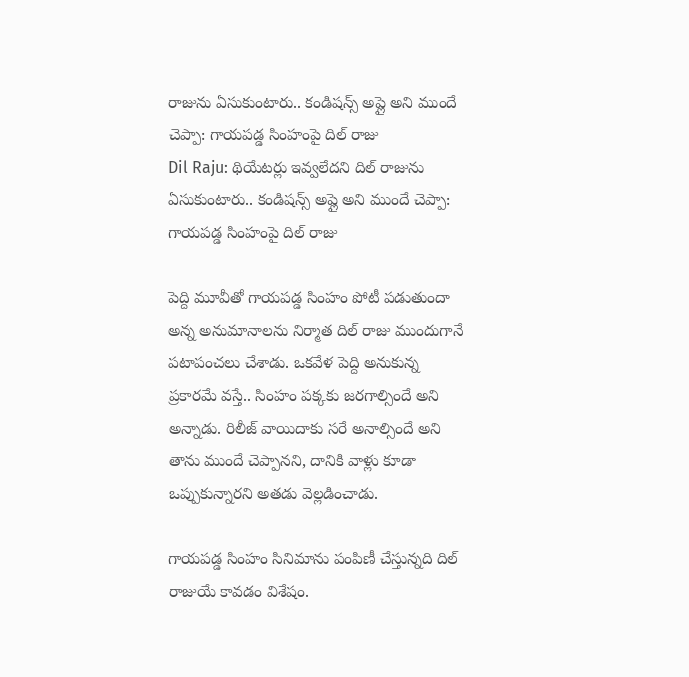రాజును ఏసుకుంటారు.. కండిషన్స్ అప్లై అని ముందే చెప్పా: గాయపడ్డ సింహంపై దిల్ రాజు
Dil Raju: థియేటర్లు ఇవ్వలేదని దిల్ రాజును ఏసుకుంటారు.. కండిషన్స్ అప్లై అని ముందే చెప్పా: గాయపడ్డ సింహంపై దిల్ రాజు

పెద్ది మూవీతో గాయపడ్డ సింహం పోటీ పడుతుందా అన్న అనుమానాలను నిర్మాత దిల్ రాజు ముందుగానే పటాపంచలు చేశాడు. ఒకవేళ పెద్ది అనుకున్న ప్రకారమే వస్తే.. సింహం పక్కకు జరగాల్సిందే అని అన్నాడు. రిలీజ్ వాయిదాకు సరే అనాల్సిందే అని తాను ముందే చెప్పానని, దానికి వాళ్లు కూడా ఒప్పుకున్నారని అతడు వెల్లడించాడు.

గాయపడ్డ సింహం సినిమాను పంపిణీ చేస్తున్నది దిల్ రాజుయే కావడం విశేషం.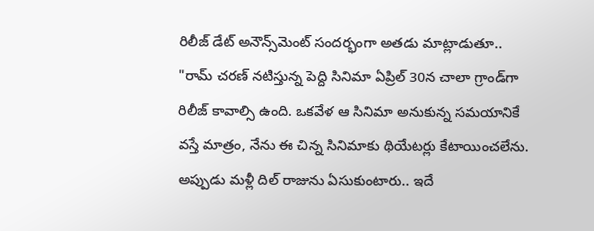రిలీజ్ డేట్ అనౌన్స్‌మెంట్ సందర్భంగా అతడు మాట్లాడుతూ.. "రామ్ చరణ్ నటిస్తున్న పెద్ది సినిమా ఏప్రిల్ 30న చాలా గ్రాండ్‌గా రిలీజ్ కావాల్సి ఉంది. ఒకవేళ ఆ సినిమా అనుకున్న సమయానికే వస్తే మాత్రం, నేను ఈ చిన్న సినిమాకు థియేటర్లు కేటాయించలేను. అప్పుడు మళ్లీ దిల్ రాజును ఏసుకుంటారు.. ఇదే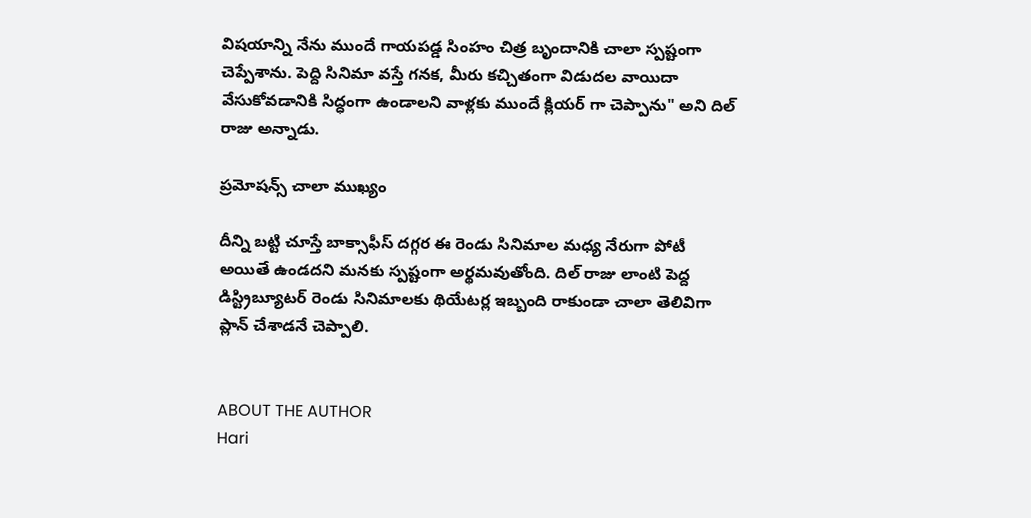విషయాన్ని నేను ముందే గాయపడ్డ సింహం చిత్ర బృందానికి చాలా స్పష్టంగా చెప్పేశాను. పెద్ది సినిమా వస్తే గనక, మీరు కచ్చితంగా విడుదల వాయిదా వేసుకోవడానికి సిద్ధంగా ఉండాలని వాళ్లకు ముందే క్లియర్ గా చెప్పాను" అని దిల్ రాజు అన్నాడు.

ప్రమోషన్స్ చాలా ముఖ్యం

దీన్ని బట్టి చూస్తే బాక్సాఫీస్ దగ్గర ఈ రెండు సినిమాల మధ్య నేరుగా పోటీ అయితే ఉండదని మనకు స్పష్టంగా అర్థమవుతోంది. దిల్ రాజు లాంటి పెద్ద డిస్ట్రిబ్యూటర్ రెండు సినిమాలకు థియేటర్ల ఇబ్బంది రాకుండా చాలా తెలివిగా ప్లాన్ చేశాడనే చెప్పాలి.


ABOUT THE AUTHOR
Hari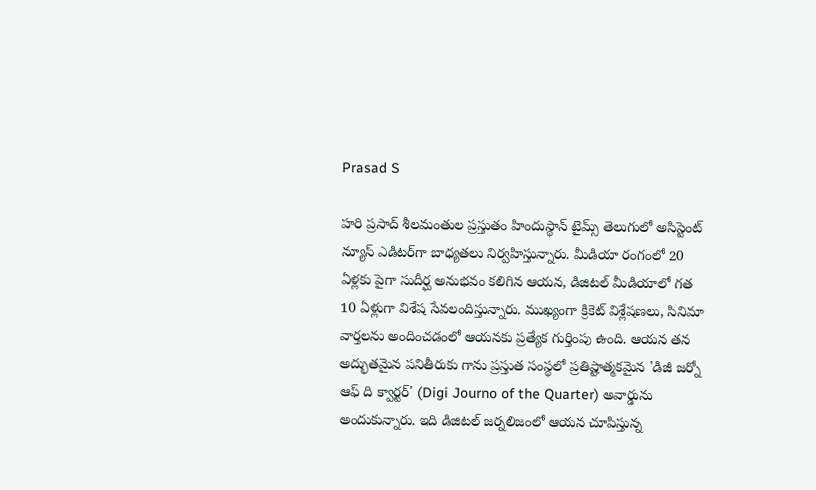Prasad S

హరి ప్రసాద్ శీలమంతుల ప్రస్తుతం హిందుస్థాన్ టైమ్స్ తెలుగులో అసిస్టెంట్ న్యూస్ ఎడిటర్‌గా బాధ్యతలు నిర్వహిస్తున్నారు. మీడియా రంగంలో 20 ఏళ్లకు పైగా సుదీర్ఘ అనుభవం కలిగిన ఆయన, డిజిటల్ మీడియాలో గత 10 ఏళ్లుగా విశేష సేవలందిస్తున్నారు. ముఖ్యంగా క్రికెట్ విశ్లేషణలు, సినిమా వార్తలను అందించడంలో ఆయనకు ప్రత్యేక గుర్తింపు ఉంది. ఆయన తన అద్భుతమైన పనితీరుకు గాను ప్రస్తుత సంస్థలో ప్రతిష్టాత్మకమైన 'డిజీ జర్నో ఆఫ్ ది క్వార్టర్' (Digi Journo of the Quarter) అవార్డును అందుకున్నారు. ఇది డిజిటల్ జర్నలిజంలో ఆయన చూపిస్తున్న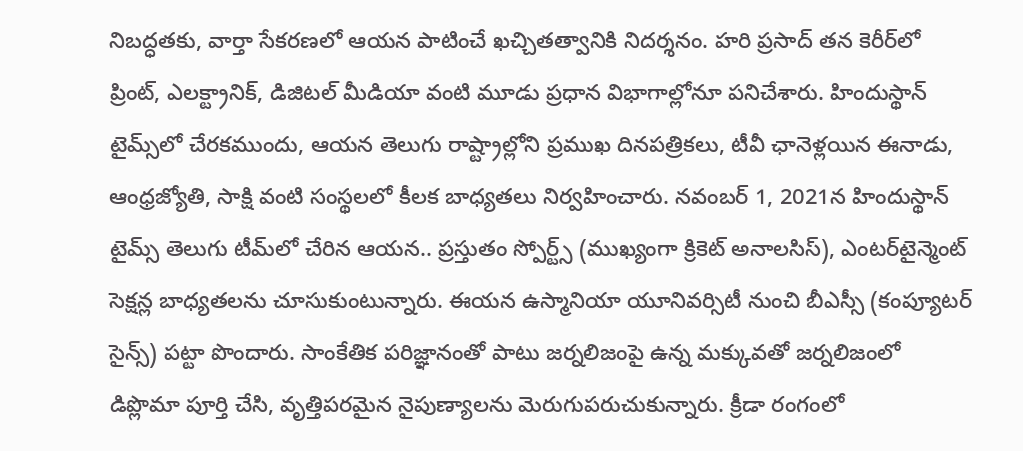నిబద్ధతకు, వార్తా సేకరణలో ఆయన పాటించే ఖచ్చితత్వానికి నిదర్శనం. హరి ప్రసాద్ తన కెరీర్‌లో ప్రింట్, ఎలక్ట్రానిక్, డిజిటల్ మీడియా వంటి మూడు ప్రధాన విభాగాల్లోనూ పనిచేశారు. హిందుస్థాన్ టైమ్స్‌లో చేరకముందు, ఆయన తెలుగు రాష్ట్రాల్లోని ప్రముఖ దినపత్రికలు, టీవీ ఛానెళ్లయిన ఈనాడు, ఆంధ్రజ్యోతి, సాక్షి వంటి సంస్థలలో కీలక బాధ్యతలు నిర్వహించారు. నవంబర్ 1, 2021న హిందుస్థాన్ టైమ్స్ తెలుగు టీమ్‌లో చేరిన ఆయన.. ప్రస్తుతం స్పోర్ట్స్ (ముఖ్యంగా క్రికెట్ అనాలసిస్), ఎంటర్‌టైన్మెంట్ సెక్షన్ల బాధ్యతలను చూసుకుంటున్నారు. ఈయన ఉస్మానియా యూనివర్సిటీ నుంచి బీఎస్సీ (కంప్యూటర్ సైన్స్) పట్టా పొందారు. సాంకేతిక పరిజ్ఞానంతో పాటు జర్నలిజంపై ఉన్న మక్కువతో జర్నలిజంలో డిప్లొమా పూర్తి చేసి, వృత్తిపరమైన నైపుణ్యాలను మెరుగుపరుచుకున్నారు. క్రీడా రంగంలో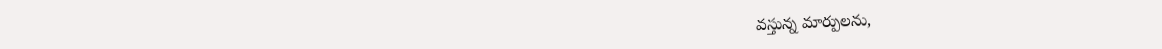వస్తున్న మార్పులను,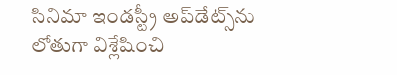సినిమా ఇండస్ట్రీ అప్‌డేట్స్‌ను లోతుగా విశ్లేషించి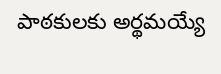పాఠకులకు అర్థమయ్యే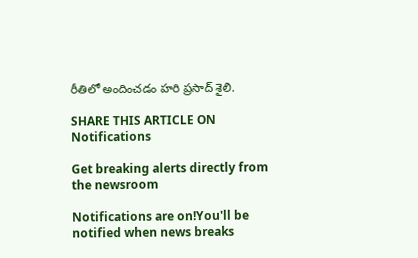రీతిలో అందించడం హరి ప్రసాద్ శైలి.

SHARE THIS ARTICLE ON
Notifications

Get breaking alerts directly from the newsroom

Notifications are on!You'll be notified when news breaks